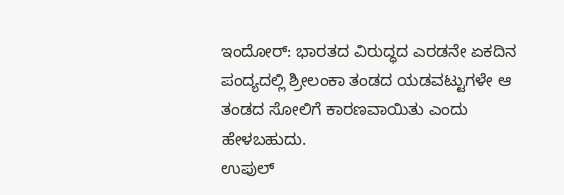ಇಂದೋರ್: ಭಾರತದ ವಿರುದ್ಧದ ಎರಡನೇ ಏಕದಿನ ಪಂದ್ಯದಲ್ಲಿ ಶ್ರೀಲಂಕಾ ತಂಡದ ಯಡವಟ್ಟುಗಳೇ ಆ ತಂಡದ ಸೋಲಿಗೆ ಕಾರಣವಾಯಿತು ಎಂದು ಹೇಳಬಹುದು.
ಉಪುಲ್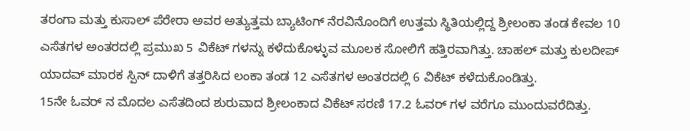ತರಂಗಾ ಮತ್ತು ಕುಸಾಲ್ ಪೆರೇರಾ ಅವರ ಅತ್ಯುತ್ತಮ ಬ್ಯಾಟಿಂಗ್ ನೆರವಿನೊಂದಿಗೆ ಉತ್ತಮ ಸ್ಥಿತಿಯಲ್ಲಿದ್ದ ಶ್ರೀಲಂಕಾ ತಂಡ ಕೇವಲ 10 ಎಸೆತಗಳ ಅಂತರದಲ್ಲಿ ಪ್ರಮುಖ 5 ವಿಕೆಟ್ ಗಳನ್ನು ಕಳೆದುಕೊಳ್ಳುವ ಮೂಲಕ ಸೋಲಿಗೆ ಹತ್ತಿರವಾಗಿತ್ತು. ಚಾಹಲ್ ಮತ್ತು ಕುಲದೀಪ್ ಯಾದವ್ ಮಾರಕ ಸ್ಪಿನ್ ದಾಳಿಗೆ ತತ್ತರಿಸಿದ ಲಂಕಾ ತಂಡ 12 ಎಸೆತಗಳ ಅಂತರದಲ್ಲಿ 6 ವಿಕೆಟ್ ಕಳೆದುಕೊಂಡಿತ್ತು.
15ನೇ ಓವರ್ ನ ಮೊದಲ ಎಸೆತದಿಂದ ಶುರುವಾದ ಶ್ರೀಲಂಕಾದ ವಿಕೆಟ್ ಸರಣಿ 17.2 ಓವರ್ ಗಳ ವರೆಗೂ ಮುಂದುವರೆದಿತ್ತು.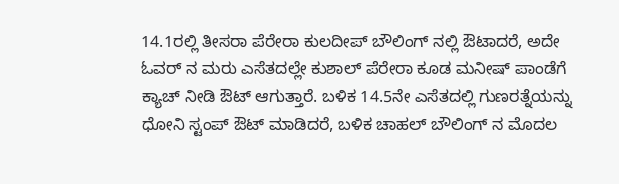14.1ರಲ್ಲಿ ತೀಸರಾ ಪೆರೇರಾ ಕುಲದೀಪ್ ಬೌಲಿಂಗ್ ನಲ್ಲಿ ಔಟಾದರೆ, ಅದೇ ಓವರ್ ನ ಮರು ಎಸೆತದಲ್ಲೇ ಕುಶಾಲ್ ಪೆರೇರಾ ಕೂಡ ಮನೀಷ್ ಪಾಂಡೆಗೆ ಕ್ಯಾಚ್ ನೀಡಿ ಔಟ್ ಆಗುತ್ತಾರೆ. ಬಳಿಕ 14.5ನೇ ಎಸೆತದಲ್ಲಿ ಗುಣರತ್ನೆಯನ್ನು ಧೋನಿ ಸ್ಟಂಪ್ ಔಟ್ ಮಾಡಿದರೆ, ಬಳಿಕ ಚಾಹಲ್ ಬೌಲಿಂಗ್ ನ ಮೊದಲ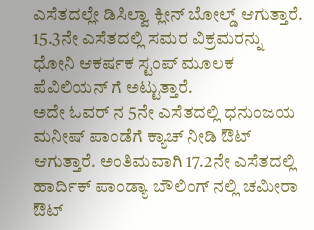ಎಸೆತದಲ್ಲೇ ಡಿಸಿಲ್ವಾ ಕ್ಲೀನ್ ಬೋಲ್ಡ್ ಆಗುತ್ತಾರೆ. 15.3ನೇ ಎಸೆತದಲ್ಲಿ ಸಮರ ವಿಕ್ರಮರನ್ನು ಧೋನಿ ಆಕರ್ಷಕ ಸ್ಟಂಪ್ ಮೂಲಕ ಪೆವಿಲಿಯನ್ ಗೆ ಅಟ್ಟುತ್ತಾರೆ.
ಅದೇ ಓವರ್ ನ 5ನೇ ಎಸೆತದಲ್ಲಿ ಧನುಂಜಯ ಮನೀಷ್ ಪಾಂಡೆಗೆ ಕ್ಯಾಚ್ ನೀಡಿ ಔಟ್ ಆಗುತ್ತಾರೆ. ಅಂತಿಮವಾಗಿ 17.2ನೇ ಎಸೆತದಲ್ಲಿ ಹಾರ್ದಿಕ್ ಪಾಂಡ್ಯಾ ಬೌಲಿಂಗ್ ನಲ್ಲಿ ಚಮೀರಾ ಔಟ್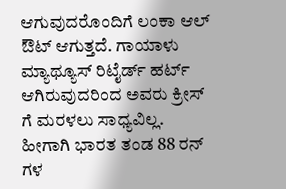ಆಗುವುದರೊಂದಿಗೆ ಲಂಕಾ ಆಲ್ ಔಟ್ ಆಗುತ್ತದೆ. ಗಾಯಾಳು ಮ್ಯಾಥ್ಯೂಸ್ ರಿಟೈರ್ಡ್ ಹರ್ಟ್ ಆಗಿರುವುದರಿಂದ ಅವರು ಕ್ರೀಸ್ ಗೆ ಮರಳಲು ಸಾಧ್ಯವಿಲ್ಲ. ಹೀಗಾಗಿ ಭಾರತ ತಂಡ 88 ರನ್ ಗಳ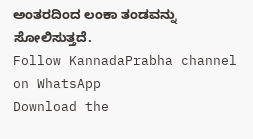ಅಂತರದಿಂದ ಲಂಕಾ ತಂಡವನ್ನು ಸೋಲಿಸುತ್ತದೆ.
Follow KannadaPrabha channel on WhatsApp
Download the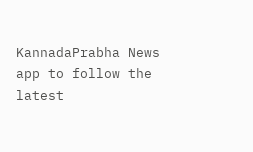KannadaPrabha News app to follow the latest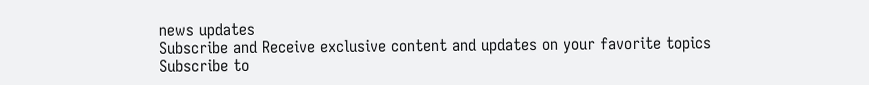news updates
Subscribe and Receive exclusive content and updates on your favorite topics
Subscribe to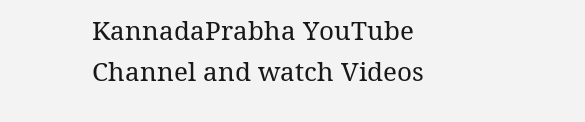KannadaPrabha YouTube Channel and watch Videos